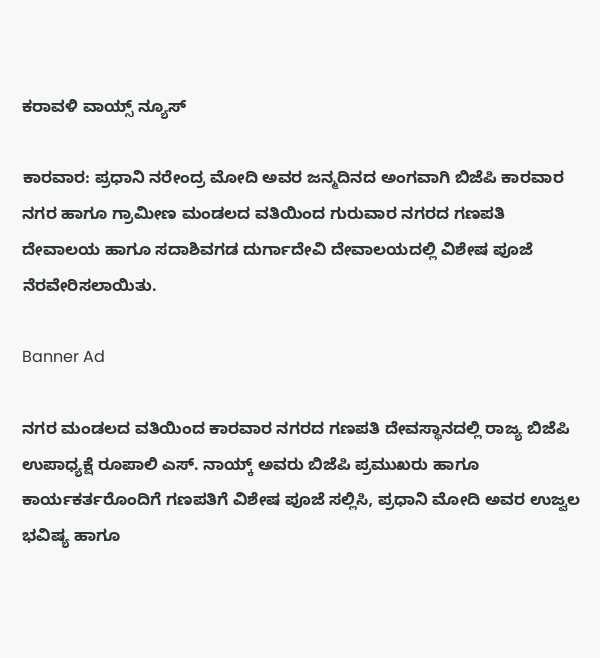ಕರಾವಳಿ ವಾಯ್ಸ್ ನ್ಯೂಸ್

ಕಾರವಾರ: ಪ್ರಧಾನಿ ನರೇಂದ್ರ ಮೋದಿ ಅವರ ಜನ್ಮದಿನದ ಅಂಗವಾಗಿ ಬಿಜೆಪಿ ಕಾರವಾರ ನಗರ ಹಾಗೂ ಗ್ರಾಮೀಣ ಮಂಡಲದ ವತಿಯಿಂದ ಗುರುವಾರ ನಗರದ ಗಣಪತಿ ದೇವಾಲಯ ಹಾಗೂ ಸದಾಶಿವಗಡ ದುರ್ಗಾದೇವಿ ದೇವಾಲಯದಲ್ಲಿ ವಿಶೇಷ ಪೂಜೆ ನೆರವೇರಿಸಲಾಯಿತು.

Banner Ad

ನಗರ ಮಂಡಲದ ವತಿಯಿಂದ ಕಾರವಾರ ನಗರದ ಗಣಪತಿ ದೇವಸ್ಥಾನದಲ್ಲಿ ರಾಜ್ಯ ಬಿಜೆಪಿ ಉಪಾಧ್ಯಕ್ಷೆ ರೂಪಾಲಿ ಎಸ್. ನಾಯ್ಕ್ ಅವರು ಬಿಜೆಪಿ ಪ್ರಮುಖರು ಹಾಗೂ ಕಾರ್ಯಕರ್ತರೊಂದಿಗೆ ಗಣಪತಿಗೆ ವಿಶೇಷ ಪೂಜೆ ಸಲ್ಲಿಸಿ, ಪ್ರಧಾನಿ ಮೋದಿ ಅವರ ಉಜ್ವಲ ಭವಿಷ್ಯ ಹಾಗೂ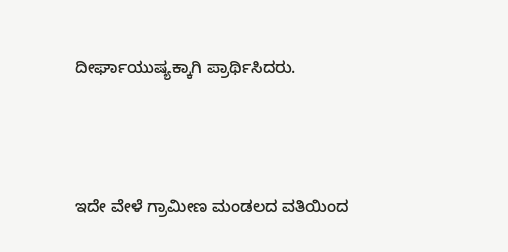ದೀರ್ಘಾಯುಷ್ಯಕ್ಕಾಗಿ ಪ್ರಾರ್ಥಿಸಿದರು.



ಇದೇ ವೇಳೆ ಗ್ರಾಮೀಣ ಮಂಡಲದ ವತಿಯಿಂದ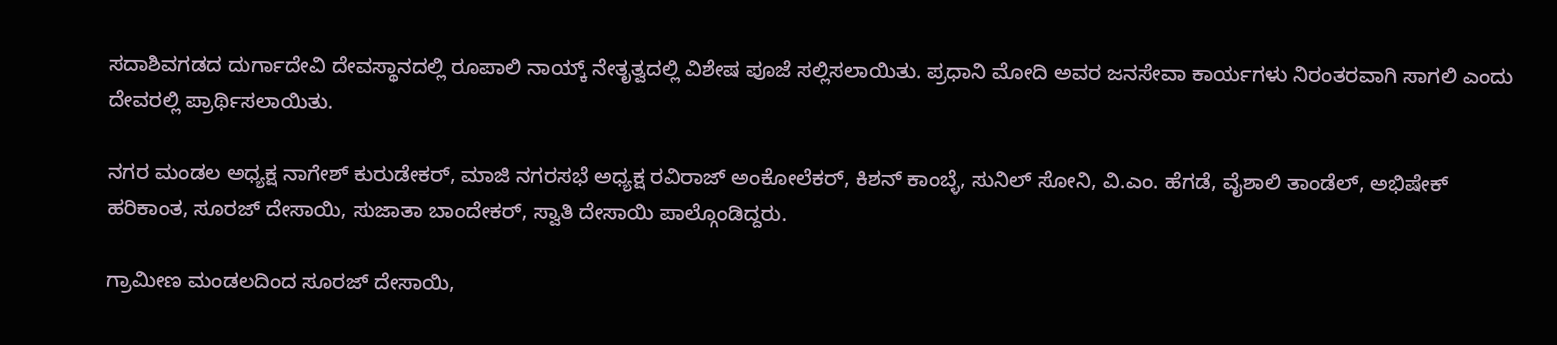ಸದಾಶಿವಗಡದ ದುರ್ಗಾದೇವಿ ದೇವಸ್ಥಾನದಲ್ಲಿ ರೂಪಾಲಿ ನಾಯ್ಕ್ ನೇತೃತ್ವದಲ್ಲಿ ವಿಶೇಷ ಪೂಜೆ ಸಲ್ಲಿಸಲಾಯಿತು. ಪ್ರಧಾನಿ ಮೋದಿ ಅವರ ಜನಸೇವಾ ಕಾರ್ಯಗಳು ನಿರಂತರವಾಗಿ ಸಾಗಲಿ ಎಂದು ದೇವರಲ್ಲಿ ಪ್ರಾರ್ಥಿಸಲಾಯಿತು.

ನಗರ ಮಂಡಲ ಅಧ್ಯಕ್ಷ ನಾಗೇಶ್ ಕುರುಡೇಕರ್, ಮಾಜಿ ನಗರಸಭೆ ಅಧ್ಯಕ್ಷ ರವಿರಾಜ್ ಅಂಕೋಲೆಕರ್, ಕಿಶನ್ ಕಾಂಬ್ಳೆ, ಸುನಿಲ್ ಸೋನಿ, ವಿ.ಎಂ. ಹೆಗಡೆ, ವೈಶಾಲಿ ತಾಂಡೆಲ್, ಅಭಿಷೇಕ್ ಹರಿಕಾಂತ, ಸೂರಜ್ ದೇಸಾಯಿ, ಸುಜಾತಾ ಬಾಂದೇಕರ್, ಸ್ವಾತಿ ದೇಸಾಯಿ ಪಾಲ್ಗೊಂಡಿದ್ದರು.

ಗ್ರಾಮೀಣ ಮಂಡಲದಿಂದ ಸೂರಜ್ ದೇಸಾಯಿ,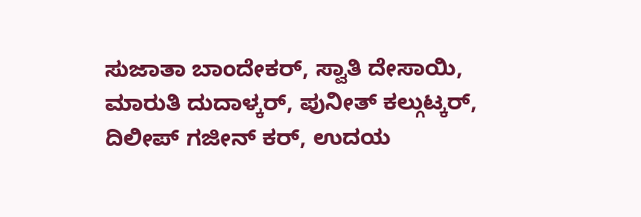ಸುಜಾತಾ ಬಾಂದೇಕರ್, ಸ್ವಾತಿ ದೇಸಾಯಿ, ಮಾರುತಿ ದುದಾಳ್ಕರ್, ಪುನೀತ್ ಕಲ್ಗುಟ್ಕರ್, ದಿಲೀಪ್ ಗಜೀನ್ ಕರ್, ಉದಯ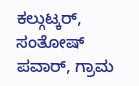ಕಲ್ಗುಟ್ಕರ್, ಸಂತೋಷ್ ಪವಾರ್, ಗ್ರಾಮ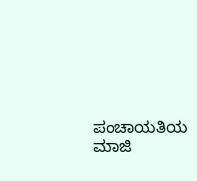ಪಂಚಾಯತಿಯ ಮಾಜಿ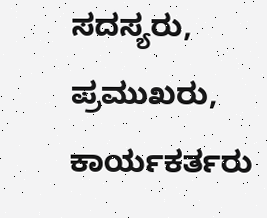ಸದಸ್ಯರು, ಪ್ರಮುಖರು, ಕಾರ್ಯಕರ್ತರು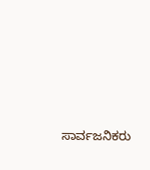ಸಾರ್ವಜನಿಕರು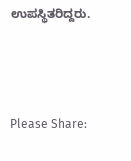ಉಪಸ್ಥಿತರಿದ್ದರು.



Please Share: